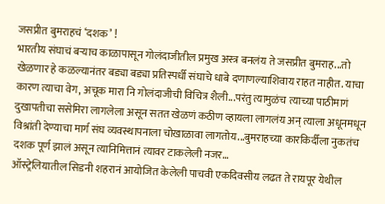जसप्रीत बुमराहचं ‘दशक’ !
भारतीय संघाचं बऱ्याच काळापासून गोलंदाजीतील प्रमुख अस्त्र बनलंय ते जसप्रीत बुमराह...तो खेळणार हे कळल्यानंतर बड्या बड्या प्रतिस्पर्धी संघाचे धाबे दणाणल्याशिवाय राहत नाहीत. याचा कारण त्याचा वेग, अचूक मारा नि गोलंदाजीची विचित्र शैली...परंतु त्यामुळंच त्याच्या पाठीमागं दुखापतीचा ससेमिरा लागलेला असून सतत खेळणं कठीण व्हायला लागलंय अन् त्याला अधूनमधून विश्रांती देण्याचा मार्ग संघ व्यवस्थापनाला चोखाळावा लागतोय...बुमराहच्या कारकिर्दीला नुकतंच दशक पूर्ण झालं असून त्यानिमित्तानं त्यावर टाकलेली नजर...
ऑस्ट्रेलियातील सिडनी शहरानं आयोजित केलेली पाचवी एकदिवसीय लढत ते रायपूर येथील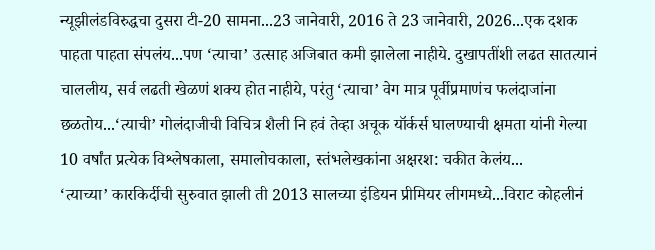न्यूझीलंडविरुद्धचा दुसरा टी-20 सामना...23 जानेवारी, 2016 ते 23 जानेवारी, 2026...एक दशक पाहता पाहता संपलंय...पण ‘त्याचा’ उत्साह अजिबात कमी झालेला नाहीये. दुखापतींशी लढत सातत्यानं चाललीय, सर्व लढती खेळणं शक्य होत नाहीये, परंतु ‘त्याचा’ वेग मात्र पूर्वीप्रमाणंच फलंदाजांना छळतोय...‘त्याची’ गोलंदाजीची विचित्र शैली नि हवं तेव्हा अचूक यॉर्कर्स घालण्याची क्षमता यांनी गेल्या 10 वर्षांत प्रत्येक विश्लेषकाला, समालोचकाला, स्तंभलेखकांना अक्षरश: चकीत केलंय...
‘त्याच्या’ कारकिर्दीची सुरुवात झाली ती 2013 सालच्या इंडियन प्रीमियर लीगमध्ये...विराट कोहलीनं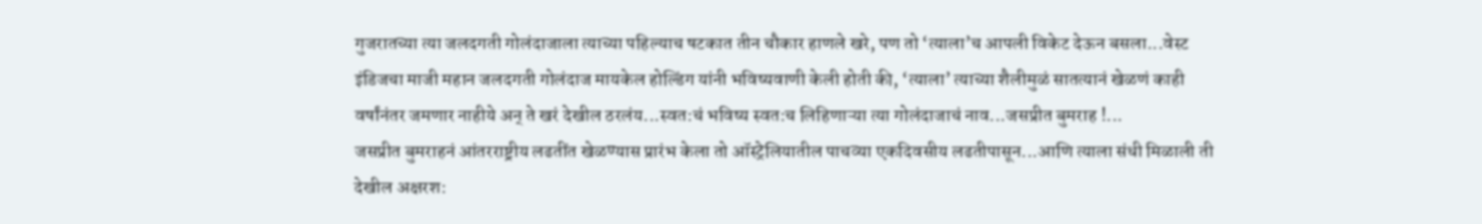गुजरातच्या त्या जलदगती गोलंदाजाला त्याच्या पहिल्याच षटकात तीन चौकार हाणले खरे, पण तो ‘त्याला’च आपली विकेट देऊन बसला...वेस्ट इंडिजचा माजी महान जलदगती गोलंदाज मायकेल होल्डिंग यांनी भविष्यवाणी केली होती की, ‘त्याला’ त्याच्या शैलीमुळं सातत्यानं खेळणं काही वर्षांनंतर जमणार नाहीये अन् ते खरं देखील ठरलंय...स्वत:चं भविष्य स्वत:च लिहिणाऱ्या त्या गोलंदाजाचं नाव...जसप्रीत बुमराह !...
जसप्रीत बुमराहनं आंतरराष्ट्रीय लढतींत खेळण्यास प्रारंभ केला तो ऑस्ट्रेलियातील पाचव्या एकदिवसीय लढतीपासून...आणि त्याला संधी मिळाली ती देखील अक्षरश: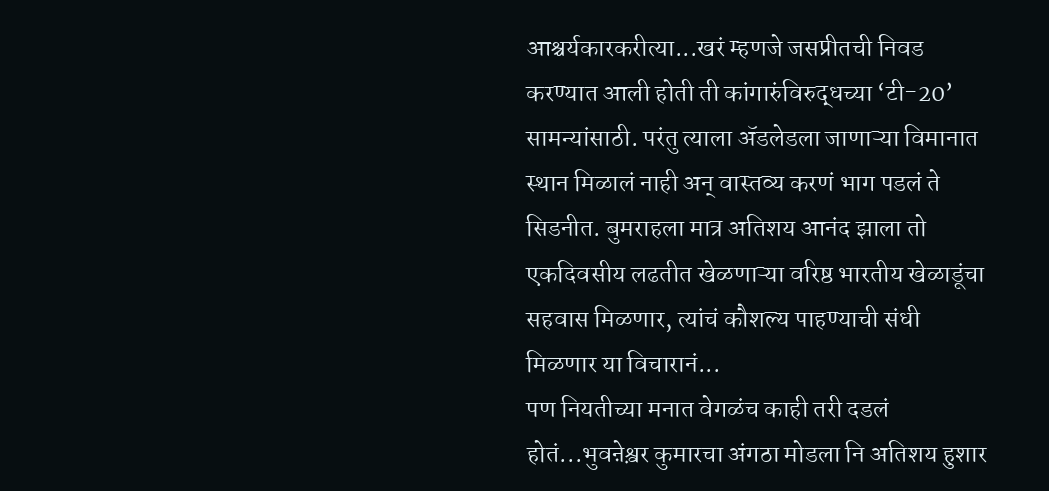आश्चर्यकारकरीत्या...खरं म्हणजे जसप्रीतची निवड करण्यात आली होती ती कांगारुंविरुद्धच्या ‘टी-20’ सामन्यांसाठी. परंतु त्याला ॲडलेडला जाणाऱ्या विमानात स्थान मिळालं नाही अन् वास्तव्य करणं भाग पडलं ते सिडनीत. बुमराहला मात्र अतिशय आनंद झाला तो एकदिवसीय लढतीत खेळणाऱ्या वरिष्ठ भारतीय खेळाडूंचा सहवास मिळणार, त्यांचं कौशल्य पाहण्याची संधी मिळणार या विचारानं...
पण नियतीच्या मनात वेगळंच काही तरी दडलं होतं...भुवऩेश्व़र कुमारचा अंगठा मोडला नि अतिशय हुशार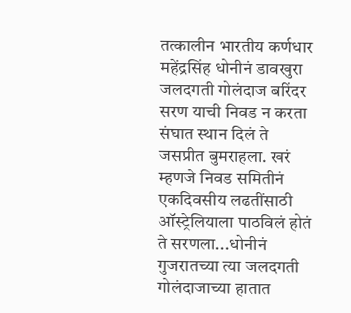तत्कालीन भारतीय कर्णधार महेंद्रसिंह धोनीनं डावखुरा जलदगती गोलंदाज बरिंदर सरण याची निवड न करता संघात स्थान दिलं ते जसप्रीत बुमराहला. खरं म्हणजे निवड समितीनं एकदिवसीय लढतींसाठी ऑस्ट्रेलियाला पाठविलं होतं ते सरणला...धोनीनं गुजरातच्या त्या जलदगती गोलंदाजाच्या हातात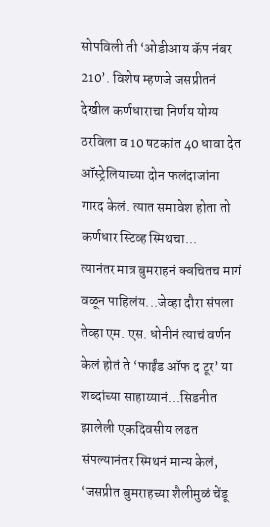सोपविली ती ‘ओडीआय कॅप नंबर 210’. विशेष म्हणजे जसप्रीतनं देखील कर्णधाराचा निर्णय योग्य ठरविला व 10 षटकांत 40 धावा देत ऑस्ट्रेलियाच्या दोन फलंदाजांना गारद केलं. त्यात समावेश होता तो कर्णधार स्टिव्ह स्मिथचा...
त्यानंतर मात्र बुमराहनं क्वचितच मागं वळून पाहिलंय...जेव्हा दौरा संपला तेव्हा एम. एस. धोनीनं त्याचं वर्णन केलं होतं ते ‘फाईंड ऑफ द टूर’ या शब्दांच्या साहाय्यानं...सिडनीत झालेली एकदिवसीय लढत संपल्यानंतर स्मिथनं मान्य केलं, ‘जसप्रीत बुमराहच्या शैलीमुळं चेंडू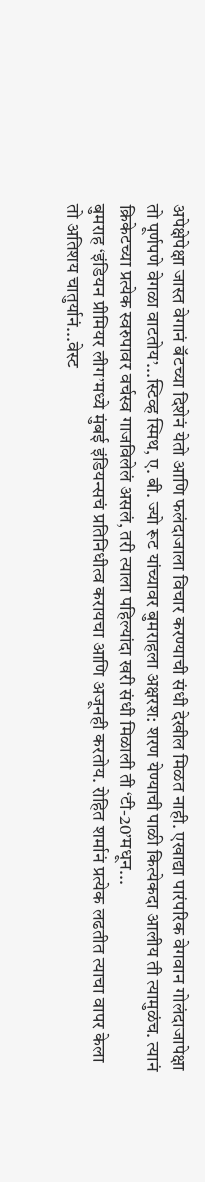अपेक्षेपेक्षा जास्त वेगानं बॅटच्या दिशेनं येतो आणि फलंदाजाला विचार करण्याची संधी देखील मिळत नाही. एखाद्या पारंपरिक वेगवान गोलंदाजापेक्षा तो पूर्णपणे वेगळा वाटतोय’...स्टिव्ह स्मिथ, ए. बी. ज्यो रूट यांच्यावर बुमराहला अक्षरश: शरण येण्याची पाळी कित्येकदा आलीय ती त्यामुळंच. त्यानं क्रिकेटच्या प्रत्येक स्वरुपावर वर्चस्व गाजविलेलं असलं, तरी त्याला पहिल्यांदा खरी संधी मिळाली ती ‘टी-20’मधून...
बुमराह ‘इंडियन प्रीमियर लीग’मध्ये मुंबई इंडियन्सचं प्रतिनिधीत्व करायचा आणि अजूनही करतोय. रोहित शर्मानं प्रत्येक लढतीत त्याचा वापर केला तो अतिशय चातुर्यानं...वेस्ट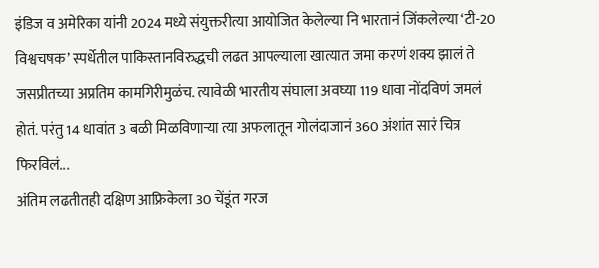इंडिज व अमेरिका यांनी 2024 मध्ये संयुक्तरीत्या आयोजित केलेल्या नि भारतानं जिंकलेल्या ‘टी-20 विश्वचषक’ स्पर्धेतील पाकिस्तानविरुद्धची लढत आपल्याला खात्यात जमा करणं शक्य झालं ते जसप्रीतच्या अप्रतिम कामगिरीमुळंच. त्यावेळी भारतीय संघाला अवघ्या 119 धावा नोंदविणं जमलं होतं. परंतु 14 धावांत 3 बळी मिळविणाऱ्या त्या अफलातून गोलंदाजानं 360 अंशांत सारं चित्र फिरविलं...
अंतिम लढतीतही दक्षिण आफ्रिकेला 30 चेंडूंत गरज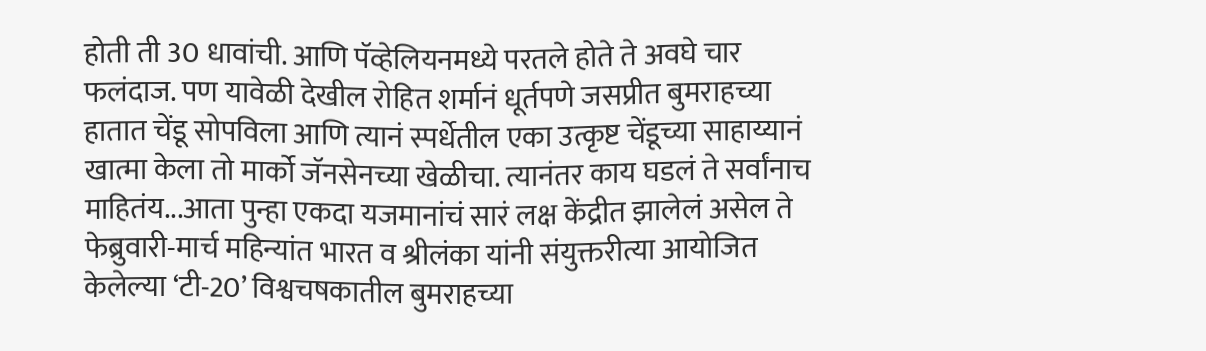होती ती 30 धावांची. आणि पॅव्हेलियनमध्ये परतले होते ते अवघे चार फलंदाज. पण यावेळी देखील रोहित शर्मानं धूर्तपणे जसप्रीत बुमराहच्या हातात चेंडू सोपविला आणि त्यानं स्पर्धेतील एका उत्कृष्ट चेंडूच्या साहाय्यानं खात्मा केला तो मार्को जॅनसेनच्या खेळीचा. त्यानंतर काय घडलं ते सर्वांनाच माहितंय...आता पुन्हा एकदा यजमानांचं सारं लक्ष केंद्रीत झालेलं असेल ते फेब्रुवारी-मार्च महिन्यांत भारत व श्रीलंका यांनी संयुक्तरीत्या आयोजित केलेल्या ‘टी-20’ विश्वचषकातील बुमराहच्या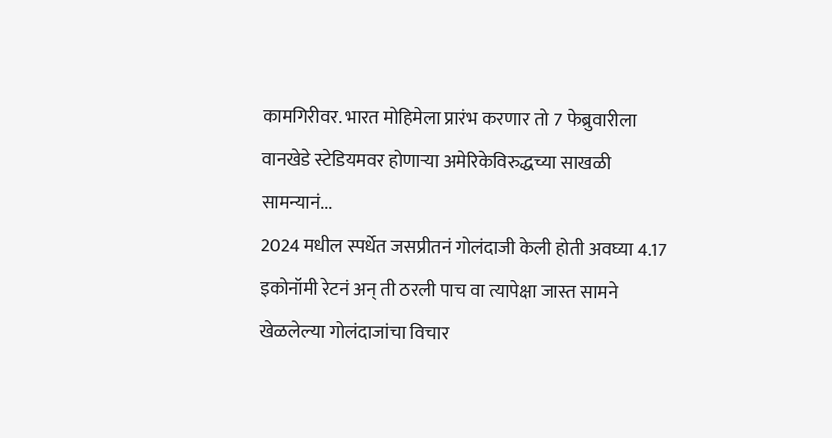कामगिरीवर. भारत मोहिमेला प्रारंभ करणार तो 7 फेब्रुवारीला वानखेडे स्टेडियमवर होणाऱ्या अमेरिकेविरुद्धच्या साखळी सामन्यानं...
2024 मधील स्पर्धेत जसप्रीतनं गोलंदाजी केली होती अवघ्या 4.17 इकोनॉमी रेटनं अन् ती ठरली पाच वा त्यापेक्षा जास्त सामने खेळलेल्या गोलंदाजांचा विचार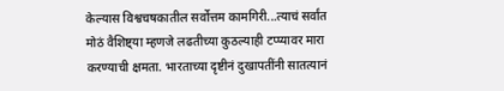केल्यास विश्वचषकातील सर्वोत्तम कामगिरी...त्याचं सर्वांत मोठं वैशिष्ट्या म्हणजे लढतीच्या कुठल्याही टप्प्यावर मारा करण्याची क्षमता. भारताच्या दृष्टीनं दुखापतींनी सातत्यानं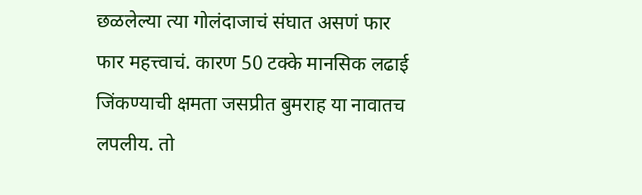छळलेल्या त्या गोलंदाजाचं संघात असणं फार फार महत्त्वाचं. कारण 50 टक्के मानसिक लढाई जिंकण्याची क्षमता जसप्रीत बुमराह या नावातच लपलीय. तो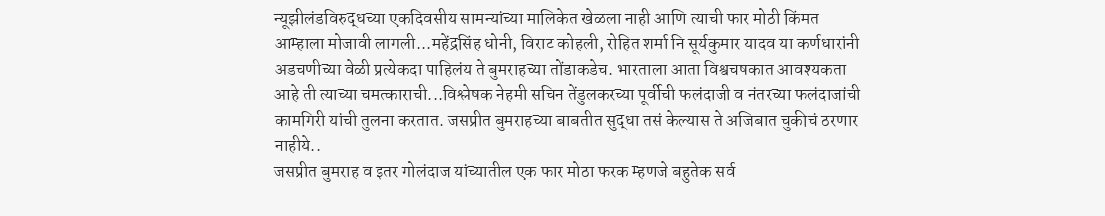न्यूझीलंडविरुद्धच्या एकदिवसीय सामन्यांच्या मालिकेत खेळला नाही आणि त्याची फार मोठी किंमत आम्हाला मोजावी लागली...महेंद्रसिंह धोनी, विराट कोहली, रोहित शर्मा नि सूर्यकुमार यादव या कर्णधारांनी अडचणीच्या वेळी प्रत्येकदा पाहिलंय ते बुमराहच्या तोंडाकडेच. भारताला आता विश्वचषकात आवश्यकता आहे ती त्याच्या चमत्काराची...विश्लेषक नेहमी सचिन तेंडुलकरच्या पूर्वीची फलंदाजी व नंतरच्या फलंदाजांची कामगिरी यांची तुलना करतात. जसप्रीत बुमराहच्या बाबतीत सुद्धा तसं केल्यास ते अजिबात चुकीचं ठरणार नाहीये..
जसप्रीत बुमराह व इतर गोलंदाज यांच्यातील एक फार मोठा फरक म्हणजे बहुतेक सर्व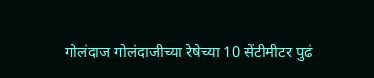गोलंदाज गोलंदाजीच्या रेषेच्या 10 सेंटीमीटर पुढं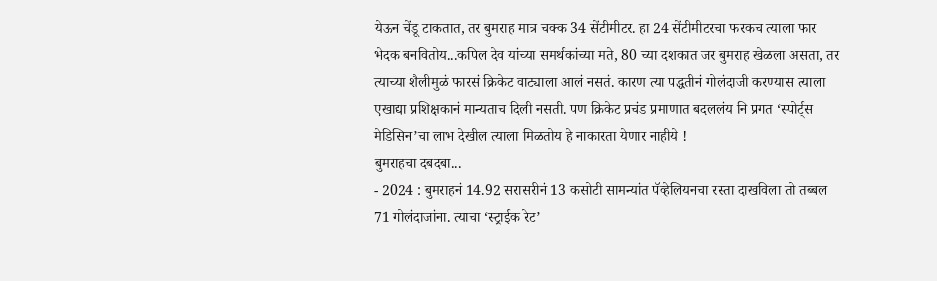येऊन चेंडू टाकतात, तर बुमराह मात्र चक्क 34 सेंटीमीटर. हा 24 सेंटीमीटरचा फरकच त्याला फार भेदक बनवितोय...कपिल देव यांच्या समर्थकांच्या मते, 80 च्या दशकात जर बुमराह खेळला असता, तर त्याच्या शैलीमुळं फारसं क्रिकेट वाट्याला आलं नसतं. कारण त्या पद्धतीनं गोलंदाजी करण्यास त्याला एखाद्या प्रशिक्षकानं मान्यताच दिली नसती. पण क्रिकेट प्रचंड प्रमाणात बदललंय नि प्रगत ‘स्पोर्ट्स मेडिसिन’चा लाभ देखील त्याला मिळतोय हे नाकारता येणार नाहीये !
बुमराहचा दबदबा...
- 2024 : बुमराहनं 14.92 सरासरीनं 13 कसोटी सामन्यांत पॅव्हेलियनचा रस्ता दाखविला तो तब्बल 71 गोलंदाजांना. त्याचा ‘स्ट्राईक रेट’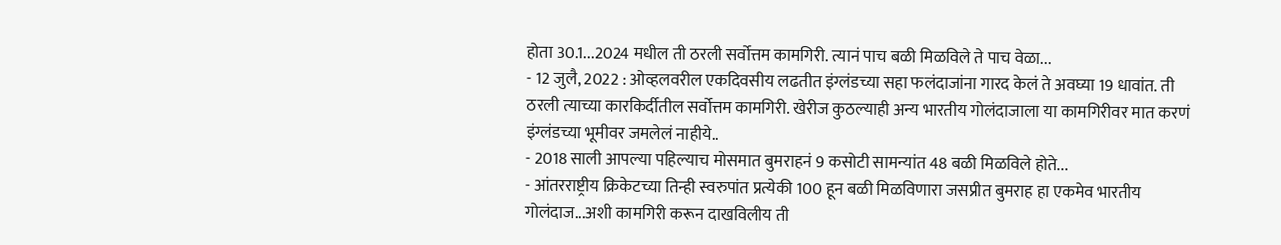होता 30.1...2024 मधील ती ठरली सर्वोत्तम कामगिरी. त्यानं पाच बळी मिळविले ते पाच वेळा...
- 12 जुलै, 2022 : ओव्हलवरील एकदिवसीय लढतीत इंग्लंडच्या सहा फलंदाजांना गारद केलं ते अवघ्या 19 धावांत. ती ठरली त्याच्या कारकिर्दीतील सर्वोत्तम कामगिरी. खेरीज कुठल्याही अन्य भारतीय गोलंदाजाला या कामगिरीवर मात करणं इंग्लंडच्या भूमीवर जमलेलं नाहीये..
- 2018 साली आपल्या पहिल्याच मोसमात बुमराहनं 9 कसोटी सामन्यांत 48 बळी मिळविले होते...
- आंतरराष्ट्रीय क्रिकेटच्या तिन्ही स्वरुपांत प्रत्येकी 100 हून बळी मिळविणारा जसप्रीत बुमराह हा एकमेव भारतीय गोलंदाज...अशी कामगिरी करून दाखविलीय ती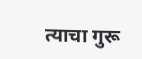त्याचा गुरू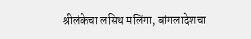श्रीलंकेचा लसिथ मलिंगा, बांगलादेशचा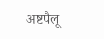अष्टपैलू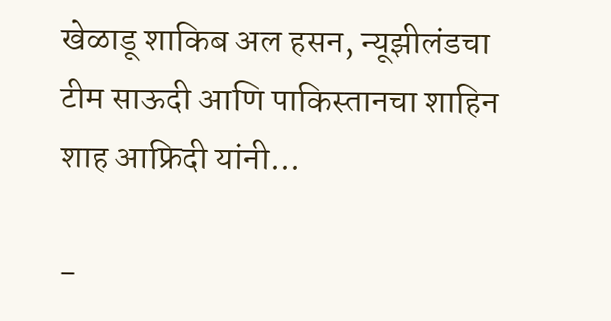खेळाडू शाकिब अल हसन, न्यूझीलंडचा टीम साऊदी आणि पाकिस्तानचा शाहिन शाह आफ्रिदी यांनी...

-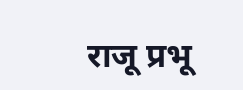राजू प्रभू